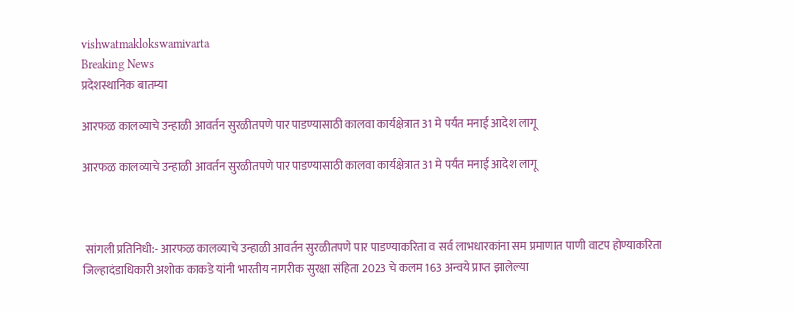vishwatmaklokswamivarta
Breaking News
प्रदेशस्थानिक बातम्या

आरफळ कालव्याचे उन्हाळी आवर्तन सुरळीतपणे पार पाडण्यासाठी कालवा कार्यक्षेत्रात 31 मे पर्यंत मनाई आदेश लागू

आरफळ कालव्याचे उन्हाळी आवर्तन सुरळीतपणे पार पाडण्यासाठी कालवा कार्यक्षेत्रात 31 मे पर्यंत मनाई आदेश लागू



 सांगली प्रतिनिधी:- आरफळ कालव्याचे उन्हाळी आवर्तन सुरळीतपणे पार पाडण्याकरिता व सर्व लाभधारकांना सम प्रमाणात पाणी वाटप होण्याकरिता जिल्हादंडाधिकारी अशोक काकडे यांनी भारतीय नागरीक सुरक्षा संहिता 2023 चे कलम 163 अन्वये प्राप्त झालेल्या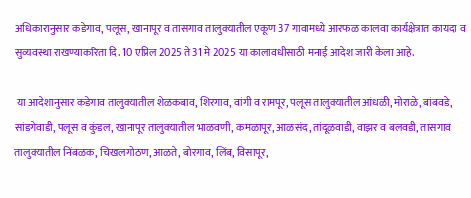अधिकारानुसार कडेगाव, पलूस, खानापूर व तासगाव तालुक्यातील एकूण 37 गावामध्ये आरफळ कालवा कार्यक्षेत्रात कायदा व सुव्यवस्था राखण्याकरिता दि. 10 एप्रिल 2025 ते 31 मे 2025 या कालावधीसाठी मनाई आदेश जारी केला आहे.

 या आदेशानुसार कडेगाव तालुक्यातील शेळकबाव, शिरगाव, वांगी व रामपूर, पलूस तालुक्यातील आंधळी, मोराळे, बांबवडे, सांडगेवाडी, पलूस व कुंडल, खानापूर तालुक्यातील भाळवणी, कमळापूर, आळसंद, तांदूळवाडी, वाझर व बलवडी, तासगाव तालुक्यातील निंबळक, चिखलगोठण, आळते, बोरगाव, लिंब, विसापूर,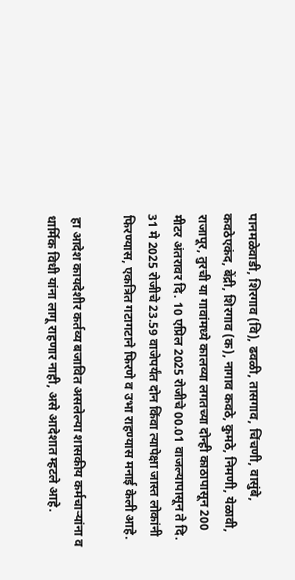पानमळेवाडी, शिरगाव (वि), ढवळी, तासगाव, चिंचणी, वासुंबे, कवठेएकंद, बेंद्री, शिरगाव (क), नागाव कवठे, कुमठे, निमणी, येळावी, राजापूर, तुरची या गावांमध्ये कालव्या लगतच्या दोन्ही काठापासून 200 मीटर अंतरावर दि. 10 एप्रिल 2025 रोजीचे 00.01 वाजल्यापासून ते दि. 31 मे 2025 रोजीचे 23.59 वाजेपर्यंत दोन किंवा त्यापेक्षा जास्त लोकांनी फिरण्यास, एकत्रित गटागटाने फिरणे व उभा राहण्यास मनाई केली आहे.

 हा आदेश कायदेशीर कर्तव्य बजावित असलेल्या शासकीय कर्मचाऱ्यांना व धार्मिक विधी यांना लागू राहणार नाही, असे आदेशात म्हटले आहे.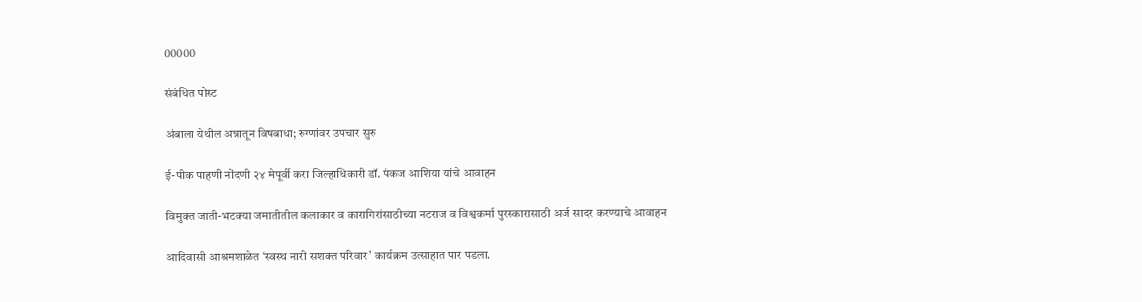00000

संबंधित पोस्ट

अंबाला येथील अन्नातून विषबाधा; रुग्णांवर उपचार सुरु

ई-पीक पाहणी नोंदणी २४ मेपूर्वी करा जिल्हाधिकारी डॉ. पंकज आशिया यांचे आवाहन

विमुक्त जाती-भटक्या जमातीतील कलाकार व कारागिरांसाठीच्या नटराज व विश्वकर्मा पुरस्कारासाठी अर्ज सादर करण्याचे आवाहन

आदिवासी आश्रमशाळेत ‘स्वस्थ नारी सशक्त परिवार’ कार्यक्रम उत्साहात पार पडला.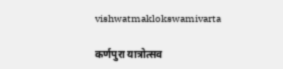vishwatmaklokswamivarta

कर्णपुरा यात्रोत्सव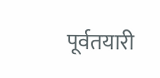पूर्वतयारी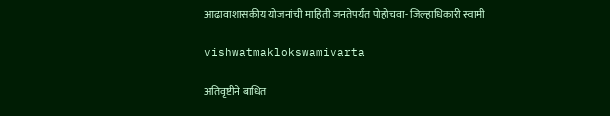आढावाशासकीय योजनांची माहिती जनतेपर्यंत पोहोचवा- जिल्हाधिकारी स्वामी

vishwatmaklokswamivarta

अतिवृष्टीने बाधित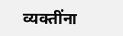व्यक्तींना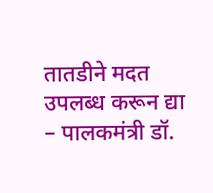तातडीने मदत उपलब्ध करून द्या – पालकमंत्री डॉ.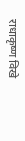राधाकृष्ण विखे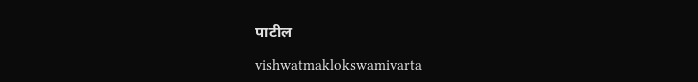पाटील

vishwatmaklokswamivarta